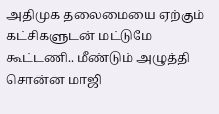அதிமுக தலைமையை ஏற்கும் கட்சிகளுடன் மட்டுமே கூட்டணி.. மீண்டும் அழுத்தி சொன்ன மாஜி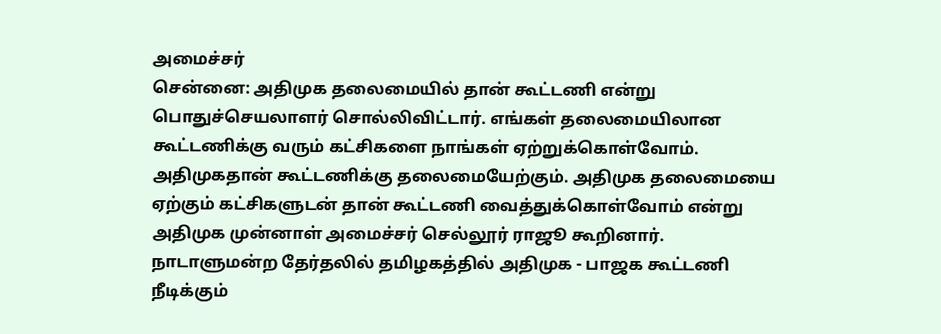அமைச்சர்
சென்னை: அதிமுக தலைமையில் தான் கூட்டணி என்று பொதுச்செயலாளர் சொல்லிவிட்டார். எங்கள் தலைமையிலான கூட்டணிக்கு வரும் கட்சிகளை நாங்கள் ஏற்றுக்கொள்வோம். அதிமுகதான் கூட்டணிக்கு தலைமையேற்கும். அதிமுக தலைமையை ஏற்கும் கட்சிகளுடன் தான் கூட்டணி வைத்துக்கொள்வோம் என்று அதிமுக முன்னாள் அமைச்சர் செல்லூர் ராஜூ கூறினார்.
நாடாளுமன்ற தேர்தலில் தமிழகத்தில் அதிமுக - பாஜக கூட்டணி நீடிக்கும்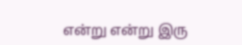என்று என்று இரு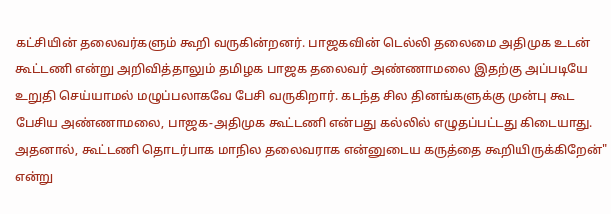கட்சியின் தலைவர்களும் கூறி வருகின்றனர். பாஜகவின் டெல்லி தலைமை அதிமுக உடன் கூட்டணி என்று அறிவித்தாலும் தமிழக பாஜக தலைவர் அண்ணாமலை இதற்கு அப்படியே உறுதி செய்யாமல் மழுப்பலாகவே பேசி வருகிறார். கடந்த சில தினங்களுக்கு முன்பு கூட பேசிய அண்ணாமலை, பாஜக-அதிமுக கூட்டணி என்பது கல்லில் எழுதப்பட்டது கிடையாது. அதனால், கூட்டணி தொடர்பாக மாநில தலைவராக என்னுடைய கருத்தை கூறியிருக்கிறேன்" என்று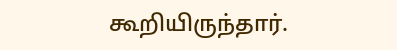கூறியிருந்தார்.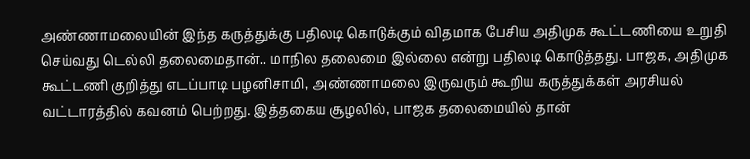அண்ணாமலையின் இந்த கருத்துக்கு பதிலடி கொடுக்கும் விதமாக பேசிய அதிமுக கூட்டணியை உறுதி செய்வது டெல்லி தலைமைதான்.. மாநில தலைமை இல்லை என்று பதிலடி கொடுத்தது. பாஜக, அதிமுக கூட்டணி குறித்து எடப்பாடி பழனிசாமி, அண்ணாமலை இருவரும் கூறிய கருத்துக்கள் அரசியல் வட்டாரத்தில் கவனம் பெற்றது. இத்தகைய சூழலில், பாஜக தலைமையில் தான்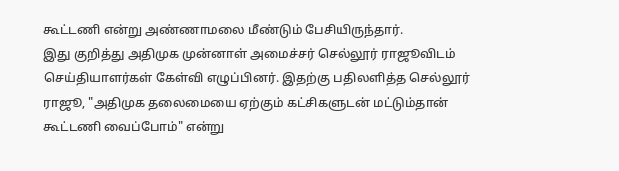கூட்டணி என்று அண்ணாமலை மீண்டும் பேசியிருந்தார்.
இது குறித்து அதிமுக முன்னாள் அமைச்சர் செல்லூர் ராஜூவிடம் செய்தியாளர்கள் கேள்வி எழுப்பினர். இதற்கு பதிலளித்த செல்லூர் ராஜூ, "அதிமுக தலைமையை ஏற்கும் கட்சிகளுடன் மட்டும்தான் கூட்டணி வைப்போம்" என்று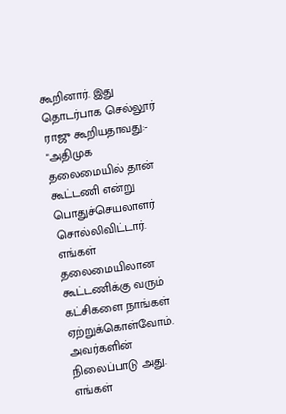கூறினார். இது தொடர்பாக செல்லூர் ராஜு கூறியதாவது:- "அதிமுக தலைமையில் தான் கூட்டணி என்று பொதுச்செயலாளர் சொல்லிவிட்டார். எங்கள் தலைமையிலான கூட்டணிக்கு வரும் கட்சிகளை நாங்கள் ஏற்றுக்கொள்வோம். அவர்களின் நிலைப்பாடு அது. எங்கள்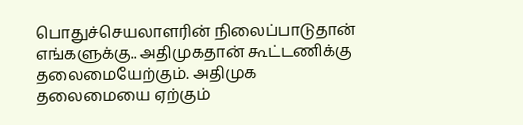பொதுச்செயலாளரின் நிலைப்பாடுதான் எங்களுக்கு.. அதிமுகதான் கூட்டணிக்கு தலைமையேற்கும். அதிமுக தலைமையை ஏற்கும்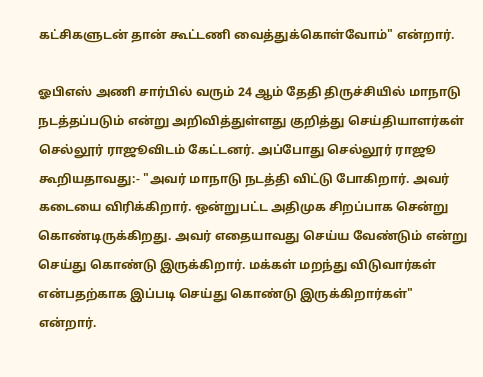கட்சிகளுடன் தான் கூட்டணி வைத்துக்கொள்வோம்" என்றார்.

ஓபிஎஸ் அணி சார்பில் வரும் 24 ஆம் தேதி திருச்சியில் மாநாடு நடத்தப்படும் என்று அறிவித்துள்ளது குறித்து செய்தியாளர்கள் செல்லூர் ராஜூவிடம் கேட்டனர். அப்போது செல்லூர் ராஜூ கூறியதாவது:- "அவர் மாநாடு நடத்தி விட்டு போகிறார். அவர் கடையை விரிக்கிறார். ஒன்றுபட்ட அதிமுக சிறப்பாக சென்று கொண்டிருக்கிறது. அவர் எதையாவது செய்ய வேண்டும் என்று செய்து கொண்டு இருக்கிறார். மக்கள் மறந்து விடுவார்கள் என்பதற்காக இப்படி செய்து கொண்டு இருக்கிறார்கள்" என்றார்.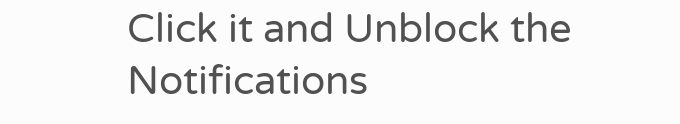Click it and Unblock the Notifications